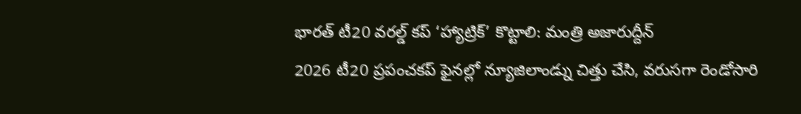భారత్ టీ20 వరల్డ్ కప్ ‘హ్యాట్రిక్’ కొట్టాలి: మంత్రి అజారుద్దీన్
2026 టీ20 ప్రపంచకప్ ఫైనల్లో న్యూజిలాండ్ను చిత్తు చేసి, వరుసగా రెండోసారి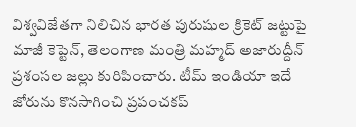విశ్వవిజేతగా నిలిచిన భారత పురుషుల క్రికెట్ జట్టుపై మాజీ కెప్టెన్, తెలంగాణ మంత్రి మహ్మద్ అజారుద్దీన్ ప్రశంసల జల్లు కురిపించారు. టీమ్ ఇండియా ఇదే జోరును కొనసాగించి ప్రపంచకప్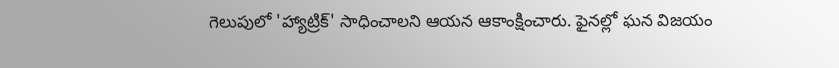గెలుపులో 'హ్యాట్రిక్' సాధించాలని ఆయన ఆకాంక్షించారు. ఫైనల్లో ఘన విజయం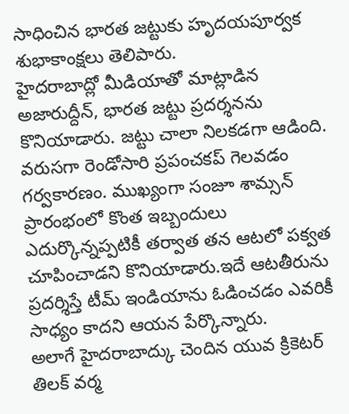సాధించిన భారత జట్టుకు హృదయపూర్వక శుభాకాంక్షలు తెలిపారు.
హైదరాబాద్లో మీడియాతో మాట్లాడిన అజారుద్దీన్, భారత జట్టు ప్రదర్శనను కొనియాడారు. జట్టు చాలా నిలకడగా ఆడింది. వరుసగా రెండోసారి ప్రపంచకప్ గెలవడం గర్వకారణం. ముఖ్యంగా సంజూ శామ్సన్ ప్రారంభంలో కొంత ఇబ్బందులు ఎదుర్కొన్నప్పటికీ తర్వాత తన ఆటలో పక్వత చూపించాడని కొనియాడారు.ఇదే ఆటతీరును ప్రదర్శిస్తే టీమ్ ఇండియాను ఓడించడం ఎవరికీ సాధ్యం కాదని ఆయన పేర్కొన్నారు.
అలాగే హైదరాబాద్కు చెందిన యువ క్రికెటర్ తిలక్ వర్మ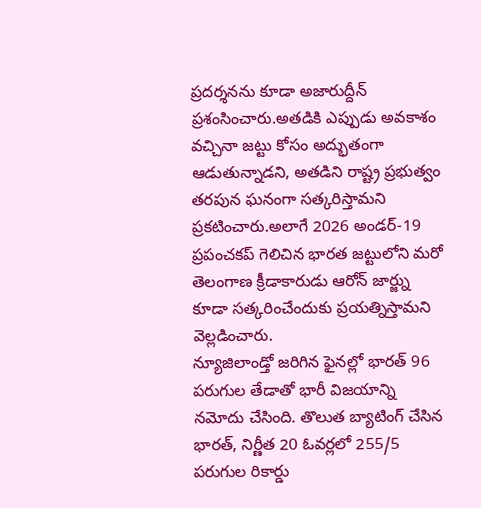ప్రదర్శనను కూడా అజారుద్దీన్ ప్రశంసించారు.అతడికి ఎప్పుడు అవకాశం వచ్చినా జట్టు కోసం అద్భుతంగా ఆడుతున్నాడని, అతడిని రాష్ట్ర ప్రభుత్వం తరపున ఘనంగా సత్కరిస్తామని ప్రకటించారు.అలాగే 2026 అండర్-19 ప్రపంచకప్ గెలిచిన భారత జట్టులోని మరో తెలంగాణ క్రీడాకారుడు ఆరోన్ జార్జ్ను కూడా సత్కరించేందుకు ప్రయత్నిస్తామని వెల్లడించారు.
న్యూజిలాండ్తో జరిగిన ఫైనల్లో భారత్ 96 పరుగుల తేడాతో భారీ విజయాన్ని నమోదు చేసింది. తొలుత బ్యాటింగ్ చేసిన భారత్, నిర్ణీత 20 ఓవర్లలో 255/5 పరుగుల రికార్డు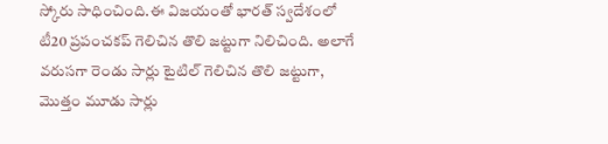స్కోరు సాధించింది.ఈ విజయంతో భారత్ స్వదేశంలో టీ20 ప్రపంచకప్ గెలిచిన తొలి జట్టుగా నిలిచింది. అలాగే వరుసగా రెండు సార్లు టైటిల్ గెలిచిన తొలి జట్టుగా, మొత్తం మూడు సార్లు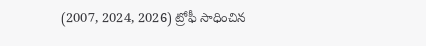(2007, 2024, 2026) ట్రోఫీ సాధించిన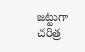జట్టుగా చరిత్ర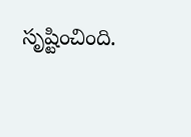సృష్టించింది.